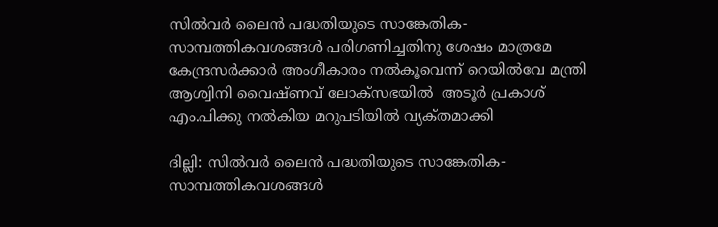സിൽവർ ലൈൻ പദ്ധതിയുടെ സാങ്കേതിക-സാമ്പത്തികവശങ്ങൾ പരിഗണിച്ചതിനു ശേഷം മാത്രമേ കേന്ദ്രസർക്കാർ അംഗീകാരം നൽകൂവെന്ന് റെയിൽവേ മന്ത്രി ആശ്വിനി വൈഷ്ണവ് ലോക്സഭയിൽ  അടൂർ പ്രകാശ് എം.പിക്കു നൽകിയ മറുപടിയിൽ വ്യക്‌തമാക്കി

ദില്ലി: സിൽവർ ലൈൻ പദ്ധതിയുടെ സാങ്കേതിക-സാമ്പത്തികവശങ്ങൾ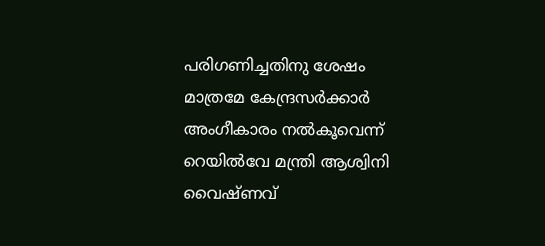പരിഗണിച്ചതിനു ശേഷം മാത്രമേ കേന്ദ്രസർക്കാർ അംഗീകാരം നൽകൂവെന്ന് റെയിൽവേ മന്ത്രി ആശ്വിനി വൈഷ്ണവ്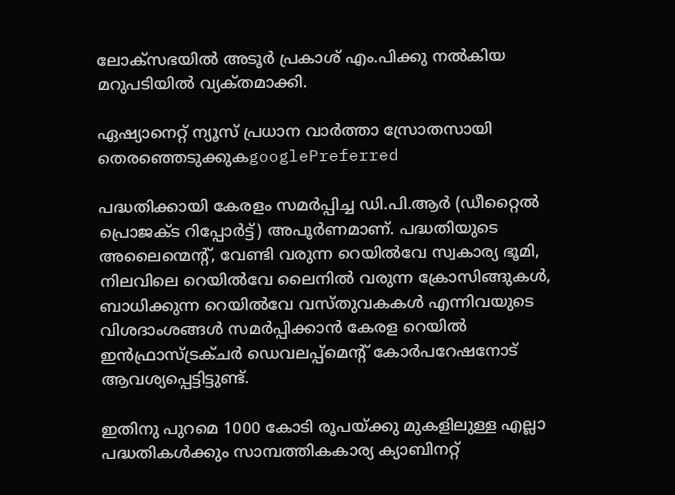ലോക്സഭയിൽ അടൂർ പ്രകാശ് എം.പിക്കു നൽകിയ മറുപടിയിൽ വ്യക്‌തമാക്കി.

ഏഷ്യാനെറ്റ് ന്യൂസ് പ്രധാന വാർത്താ സ്രോതസായി തെരഞ്ഞെടുക്കുകgooglePreferred

പദ്ധതിക്കായി കേരളം സമർപ്പിച്ച ഡി.പി.ആർ (ഡീറ്റൈൽ പ്രൊജക്ട റിപ്പോർട്ട്) അപൂർണമാണ്. പദ്ധതിയുടെ അലൈന്മെന്റ്, വേണ്ടി വരുന്ന റെയിൽവേ സ്വകാര്യ ഭൂമി, നിലവിലെ റെയിൽവേ ലൈനിൽ വരുന്ന ക്രോസിങ്ങുകൾ, ബാധിക്കുന്ന റെയിൽവേ വസ്തുവകകൾ എന്നിവയുടെ വിശദാംശങ്ങൾ സമർപ്പിക്കാൻ കേരള റെയിൽ ഇൻഫ്രാസ്ട്രക്ചർ ഡെവലപ്പ്മെന്റ് കോർപറേഷനോട് ആവശ്യപ്പെട്ടിട്ടുണ്ട്.

ഇതിനു പുറമെ 1000 കോടി രൂപയ്ക്കു മുകളിലുള്ള എല്ലാ പദ്ധതികൾക്കും സാമ്പത്തികകാര്യ ക്യാബിനറ്റ്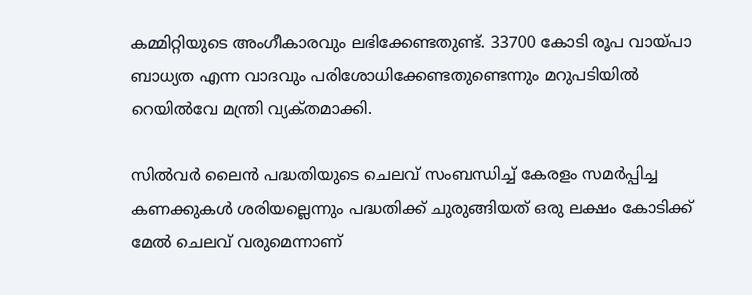കമ്മിറ്റിയുടെ അംഗീകാരവും ലഭിക്കേണ്ടതുണ്ട്. 33700 കോടി രൂപ വായ്പാ ബാധ്യത എന്ന വാദവും പരിശോധിക്കേണ്ടതുണ്ടെന്നും മറുപടിയിൽ റെയിൽവേ മന്ത്രി വ്യക്‌തമാക്കി.

സിൽവർ ലൈൻ പദ്ധതിയുടെ ചെലവ് സംബന്ധിച്ച് കേരളം സമർപ്പിച്ച കണക്കുകൾ ശരിയല്ലെന്നും പദ്ധതിക്ക് ചുരുങ്ങിയത് ഒരു ലക്ഷം കോടിക്ക് മേൽ ചെലവ് വരുമെന്നാണ്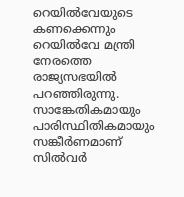റെയിൽവേയുടെ കണക്കെന്നും റെയിൽവേ മന്ത്രി നേരത്തെ രാജ്യസഭയിൽ പറഞ്ഞിരുന്നു. സാങ്കേതികമായും പാരിസ്ഥിതികമായും സങ്കീർണമാണ് സിൽവർ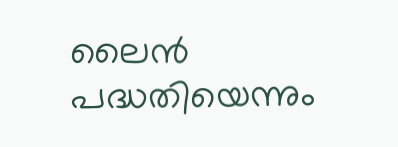ലൈൻ പദ്ധതിയെന്നും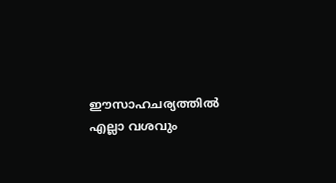ഈസാഹചര്യത്തിൽ എല്ലാ വശവും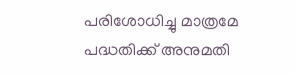പരിശോധിച്ചു മാത്രമേ പദ്ധതിക്ക് അനുമതി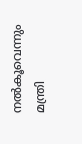നൽകൂവെന്നും മന്ത്രി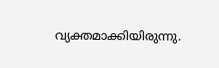വ്യക്തമാക്കിയിരുന്നു.